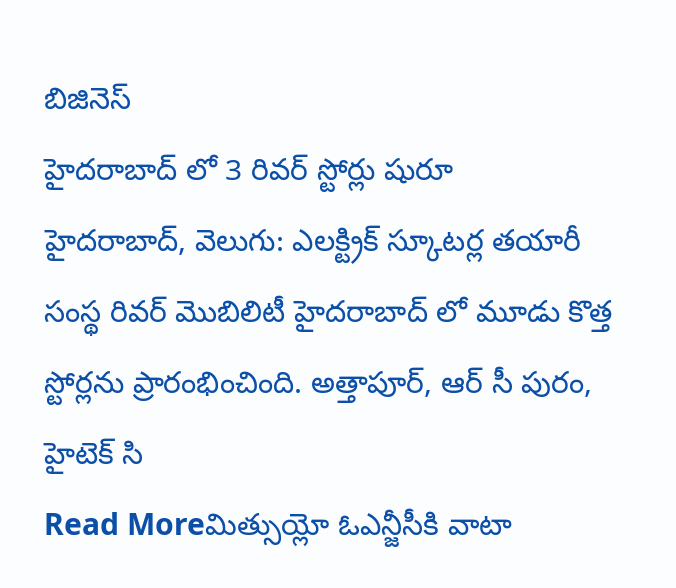బిజినెస్
హైదరాబాద్ లో 3 రివర్ స్టోర్లు షురూ
హైదరాబాద్, వెలుగు: ఎలక్ట్రిక్ స్కూటర్ల తయారీ సంస్థ రివర్ మొబిలిటీ హైదరాబాద్ లో మూడు కొత్త స్టోర్లను ప్రారంభించింది. అత్తాపూర్, ఆర్ సీ పురం, హైటెక్ సి
Read Moreమిత్సుయ్లో ఓఎన్జీసీకి వాటా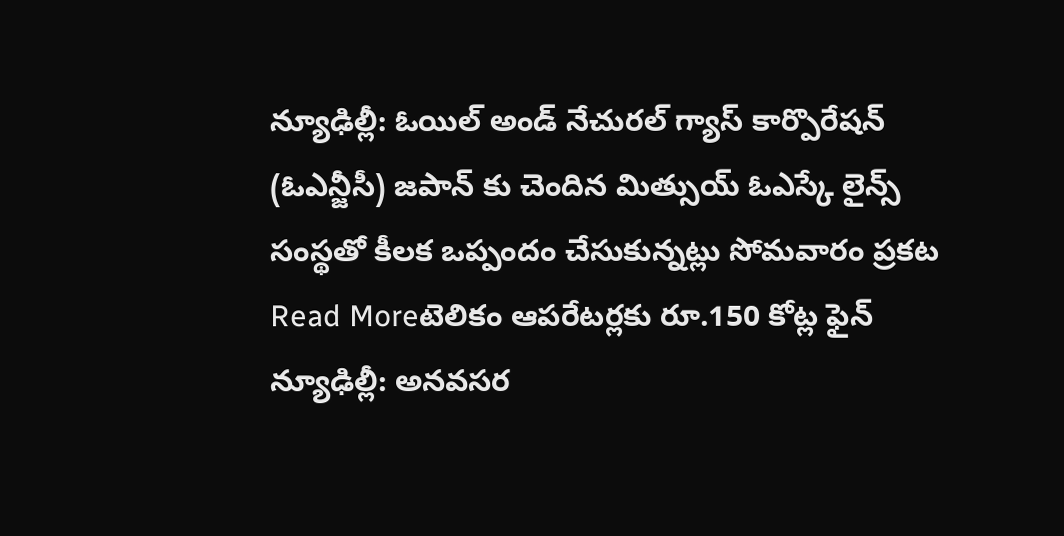న్యూఢిల్లీ: ఓయిల్ అండ్ నేచురల్ గ్యాస్ కార్పొరేషన్ (ఓఎన్జీసీ) జపాన్ కు చెందిన మిత్సుయ్ ఓఎస్కే లైన్స్ సంస్థతో కీలక ఒప్పందం చేసుకున్నట్లు సోమవారం ప్రకట
Read Moreటెలికం ఆపరేటర్లకు రూ.150 కోట్ల ఫైన్
న్యూఢిల్లీ: అనవసర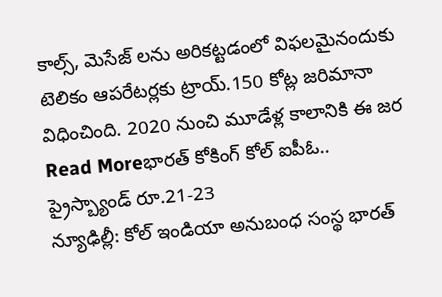కాల్స్, మెసేజ్ లను అరికట్టడంలో విఫలమైనందుకు టెలికం ఆపరేటర్లకు ట్రాయ్.150 కోట్ల జరిమానా విధించింది. 2020 నుంచి మూడేళ్ల కాలానికి ఈ జర
Read Moreభారత్ కోకింగ్ కోల్ ఐపీఓ.. ప్రైస్బ్యాండ్ రూ.21-23
న్యూఢిల్లీ: కోల్ ఇండియా అనుబంధ సంస్థ భారత్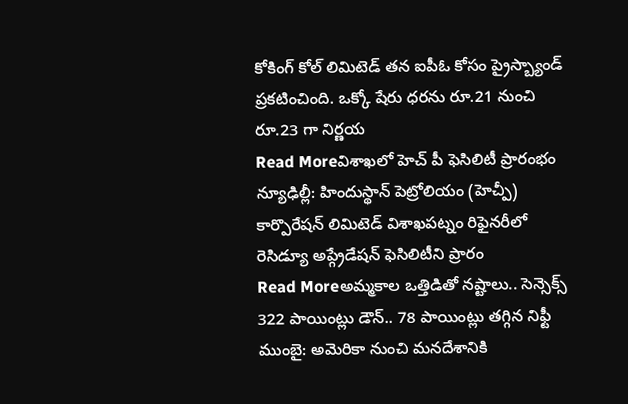కోకింగ్ కోల్ లిమిటెడ్ తన ఐపీఓ కోసం ప్రైస్బ్యాండ్ ప్రకటించింది. ఒక్కో షేరు ధరను రూ.21 నుంచి రూ.23 గా నిర్ణయ
Read Moreవిశాఖలో హెచ్ పీ ఫెసిలిటీ ప్రారంభం
న్యూఢిల్లీ: హిందుస్థాన్ పెట్రోలియం (హెచ్పీ) కార్పొరేషన్ లిమిటెడ్ విశాఖపట్నం రిఫైనరీలో రెసిడ్యూ అప్గ్రేడేషన్ ఫెసిలిటీని ప్రారం
Read Moreఅమ్మకాల ఒత్తిడితో నష్టాలు.. సెన్సెక్స్ 322 పాయింట్లు డౌన్.. 78 పాయింట్లు తగ్గిన నిఫ్టీ
ముంబై: అమెరికా నుంచి మనదేశానికి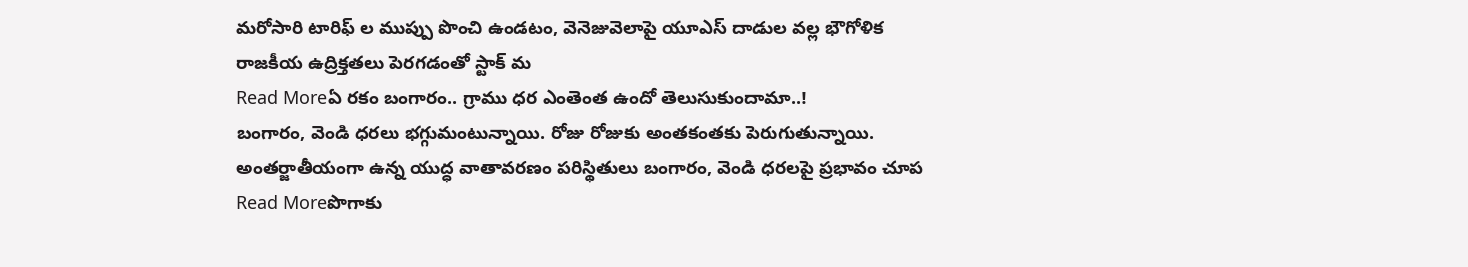మరోసారి టారిఫ్ ల ముప్పు పొంచి ఉండటం, వెనెజువెలాపై యూఎస్ దాడుల వల్ల భౌగోళిక రాజకీయ ఉద్రిక్తతలు పెరగడంతో స్టాక్ మ
Read Moreఏ రకం బంగారం.. గ్రాము ధర ఎంతెంత ఉందో తెలుసుకుందామా..!
బంగారం, వెండి ధరలు భగ్గుమంటున్నాయి. రోజు రోజుకు అంతకంతకు పెరుగుతున్నాయి. అంతర్జాతీయంగా ఉన్న యుద్ధ వాతావరణం పరిస్థితులు బంగారం, వెండి ధరలపై ప్రభావం చూప
Read Moreపొగాకు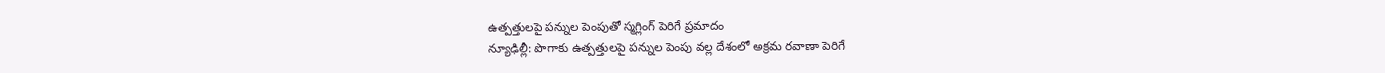ఉత్పత్తులపై పన్నుల పెంపుతో స్మగ్లింగ్ పెరిగే ప్రమాదం
న్యూఢిల్లీ: పొగాకు ఉత్పత్తులపై పన్నుల పెంపు వల్ల దేశంలో అక్రమ రవాణా పెరిగే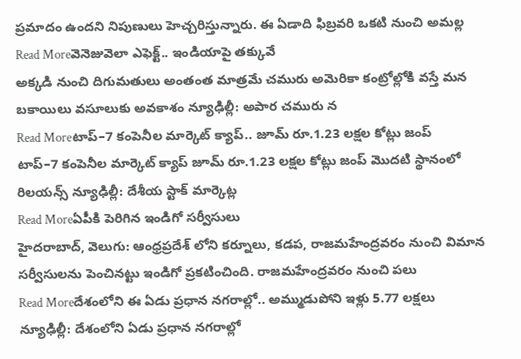ప్రమాదం ఉందని నిపుణులు హెచ్చరిస్తున్నారు. ఈ ఏడాది ఫిబ్రవరి ఒకటి నుంచి అమల్ల
Read Moreవెనెజువెలా ఎఫెక్ట్.. ఇండియాపై తక్కువే
అక్కడి నుంచి దిగుమతులు అంతంత మాత్రమే చమురు అమెరికా కంట్రోల్లోకి వస్తే మన బకాయిలు వసూలుకు అవకాశం న్యూఢిల్లీ: అపార చమురు న
Read Moreటాప్–7 కంపెనీల మార్కెట్ క్యాప్.. జూమ్ రూ.1.23 లక్షల కోట్లు జంప్
టాప్–7 కంపెనీల మార్కెట్ క్యాప్ జూమ్ రూ.1.23 లక్షల కోట్లు జంప్ మొదటి స్థానంలో రిలయన్స్ న్యూఢిల్లీ: దేశీయ స్టాక్ మార్కెట్ల
Read Moreఏపీకి పెరిగిన ఇండిగో సర్వీసులు
హైదరాబాద్, వెలుగు: ఆంధ్రప్రదేశ్ లోని కర్నూలు, కడప, రాజమహేంద్రవరం నుంచి విమాన సర్వీసులను పెంచినట్టు ఇండిగో ప్రకటించింది. రాజమహేంద్రవరం నుంచి పలు
Read Moreదేశంలోని ఈ ఏడు ప్రధాన నగరాల్లో.. అమ్ముడుపోని ఇళ్లు 5.77 లక్షలు
న్యూఢిల్లీ: దేశంలోని ఏడు ప్రధాన నగరాల్లో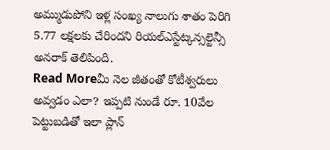అమ్ముడుపోని ఇళ్ల సంఖ్య నాలుగు శాతం పెరిగి 5.77 లక్షలకు చేరిందని రియల్ఎస్టేట్కన్సల్టెన్సీ అనరాక్ తెలిపింది.
Read Moreమీ నెల జీతంతో కోటీశ్వరులు అవ్వడం ఎలా? ఇప్పటి నుండే రూ. 10వేల పెట్టుబడితో ఇలా ప్లాన్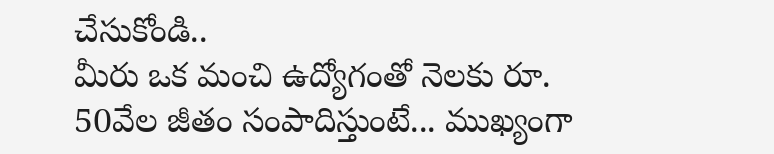చేసుకోండి..
మీరు ఒక మంచి ఉద్యోగంతో నెలకు రూ. 50వేల జీతం సంపాదిస్తుంటే... ముఖ్యంగా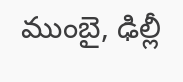ముంబై, ఢిల్లీ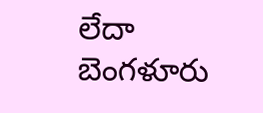లేదా బెంగళూరు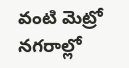వంటి మెట్రో నగరాల్లో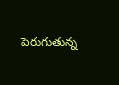పెరుగుతున్న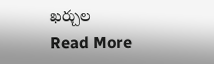ఖర్చుల
Read More